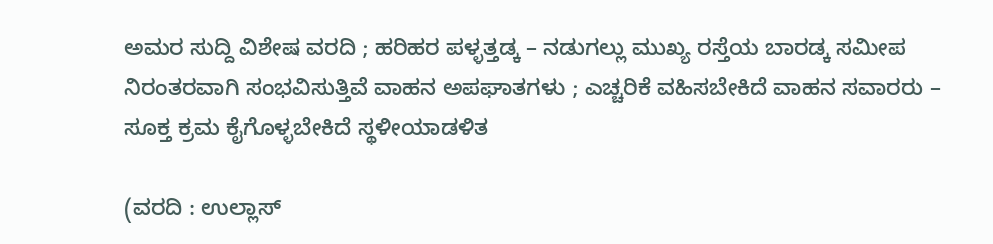ಅಮರ ಸುದ್ದಿ ವಿಶೇಷ ವರದಿ ; ಹರಿಹರ ಪಳ್ಳತ್ತಡ್ಕ – ನಡುಗಲ್ಲು ಮುಖ್ಯ ರಸ್ತೆಯ ಬಾರಡ್ಕ ಸಮೀಪ ನಿರಂತರವಾಗಿ ಸಂಭವಿಸುತ್ತಿವೆ ವಾಹನ ಅಪಘಾತಗಳು ; ಎಚ್ಚರಿಕೆ ವಹಿಸಬೇಕಿದೆ ವಾಹನ ಸವಾರರು – ಸೂಕ್ತ ಕ್ರಮ ಕೈಗೊಳ್ಳಬೇಕಿದೆ ಸ್ಥಳೀಯಾಡಳಿತ

(ವರದಿ : ಉಲ್ಲಾಸ್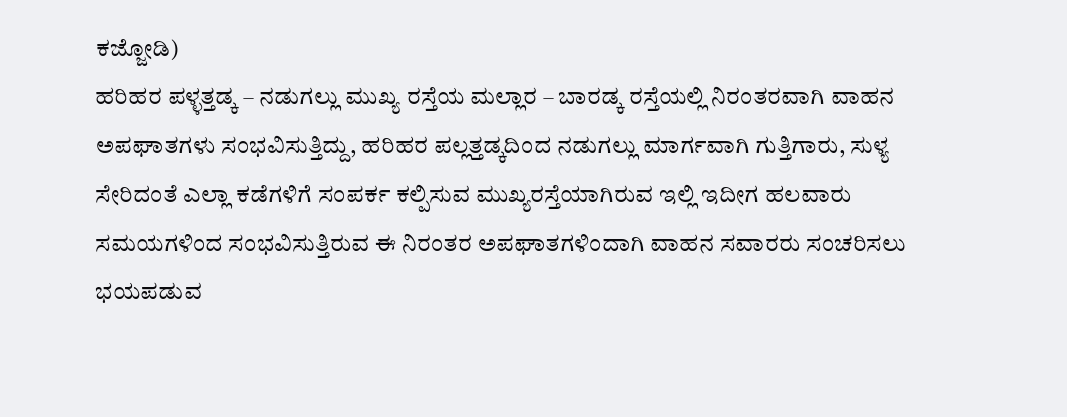ಕಜ್ಜೋಡಿ)
ಹರಿಹರ ಪಳ್ಳತ್ತಡ್ಕ – ನಡುಗಲ್ಲು ಮುಖ್ಯ ರಸ್ತೆಯ ಮಲ್ಲಾರ – ಬಾರಡ್ಕ ರಸ್ತೆಯಲ್ಲಿ ನಿರಂತರವಾಗಿ ವಾಹನ ಅಪಘಾತಗಳು ಸಂಭವಿಸುತ್ತಿದ್ದು, ಹರಿಹರ ಪಲ್ಲತ್ತಡ್ಕದಿಂದ ನಡುಗಲ್ಲು ಮಾರ್ಗವಾಗಿ ಗುತ್ತಿಗಾರು, ಸುಳ್ಯ ಸೇರಿದಂತೆ ಎಲ್ಲಾ ಕಡೆಗಳಿಗೆ ಸಂಪರ್ಕ ಕಲ್ಪಿಸುವ ಮುಖ್ಯರಸ್ತೆಯಾಗಿರುವ ಇಲ್ಲಿ ಇದೀಗ ಹಲವಾರು ಸಮಯಗಳಿಂದ ಸಂಭವಿಸುತ್ತಿರುವ ಈ ನಿರಂತರ ಅಪಘಾತಗಳಿಂದಾಗಿ ವಾಹನ ಸವಾರರು ಸಂಚರಿಸಲು ಭಯಪಡುವ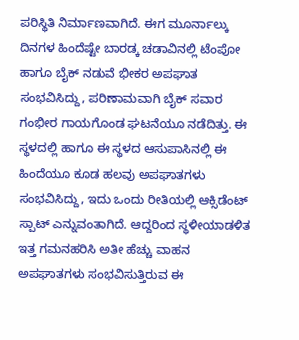ಪರಿಸ್ಥಿತಿ ನಿರ್ಮಾಣವಾಗಿದೆ. ಈಗ ಮೂರ್ನಾಲ್ಕು ದಿನಗಳ ಹಿಂದೆಷ್ಟೇ ಬಾರಡ್ಕ ಚಡಾವಿನಲ್ಲಿ ಟೆಂಪೋ ಹಾಗೂ ಬೈಕ್ ನಡುವೆ ಭೀಕರ ಅಪಘಾತ ಸಂಭವಿಸಿದ್ದು, ಪರಿಣಾಮವಾಗಿ ಬೈಕ್ ಸವಾರ ಗಂಭೀರ ಗಾಯಗೊಂಡ ಘಟನೆಯೂ ನಡೆದಿತ್ತು. ಈ ಸ್ಥಳದಲ್ಲಿ ಹಾಗೂ ಈ ಸ್ಥಳದ ಆಸುಪಾಸಿನಲ್ಲಿ ಈ ಹಿಂದೆಯೂ ಕೂಡ ಹಲವು ಅಪಘಾತಗಳು ಸಂಭವಿಸಿದ್ದು, ಇದು ಒಂದು ರೀತಿಯಲ್ಲಿ ಆಕ್ಸಿಡೆಂಟ್ ಸ್ಪಾಟ್ ಎನ್ನುವಂತಾಗಿದೆ. ಆದ್ದರಿಂದ ಸ್ಥಳೀಯಾಡಳಿತ ಇತ್ತ ಗಮನಹರಿಸಿ ಅತೀ ಹೆಚ್ಚು ವಾಹನ ಅಪಘಾತಗಳು ಸಂಭವಿಸುತ್ತಿರುವ ಈ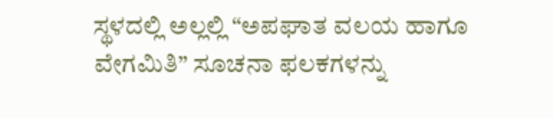ಸ್ಥಳದಲ್ಲಿ ಅಲ್ಲಲ್ಲಿ “ಅಪಘಾತ ವಲಯ ಹಾಗೂ ವೇಗಮಿತಿ” ಸೂಚನಾ ಫಲಕಗಳನ್ನು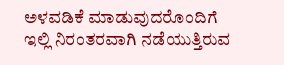ಅಳವಡಿಕೆ ಮಾಡುವುದರೊಂದಿಗೆ ಇಲ್ಲಿ ನಿರಂತರವಾಗಿ ನಡೆಯುತ್ತಿರುವ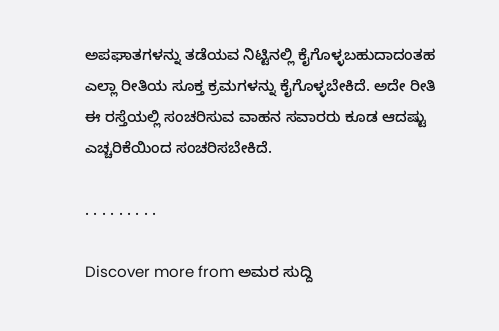ಅಪಘಾತಗಳನ್ನು ತಡೆಯವ ನಿಟ್ಟಿನಲ್ಲಿ ಕೈಗೊಳ್ಳಬಹುದಾದಂತಹ ಎಲ್ಲಾ ರೀತಿಯ ಸೂಕ್ತ ಕ್ರಮಗಳನ್ನು ಕೈಗೊಳ್ಳಬೇಕಿದೆ. ಅದೇ ರೀತಿ ಈ ರಸ್ತೆಯಲ್ಲಿ ಸಂಚರಿಸುವ ವಾಹನ ಸವಾರರು ಕೂಡ ಆದಷ್ಟು ಎಚ್ಚರಿಕೆಯಿಂದ ಸಂಚರಿಸಬೇಕಿದೆ.

. . . . . . . . .

Discover more from ಅಮರ ಸುದ್ದಿ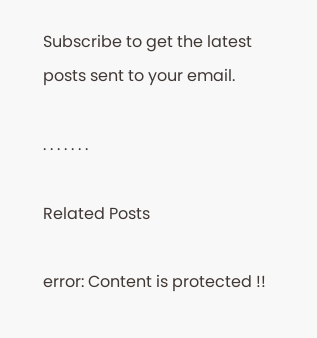Subscribe to get the latest posts sent to your email.

. . . . . . .

Related Posts

error: Content is protected !!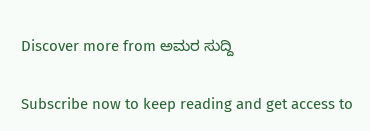Discover more from ಅಮರ ಸುದ್ದಿ

Subscribe now to keep reading and get access to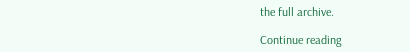the full archive.

Continue reading